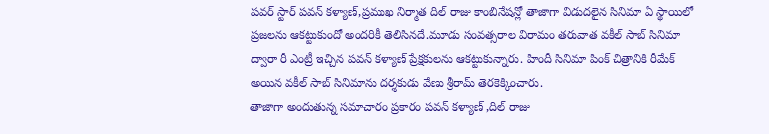పవర్ స్టార్ పవన్ కళ్యాణ్,ప్రముఖ నిర్మాత దిల్ రాజు కాంబినేషన్లో తాజాగా విడుదలైన సినిమా ఏ స్థాయిలో ప్రజలను ఆకట్టుకుందో అందరికీ తెలిసినదే.మూడు సంవత్సరాల విరామం తరువాత వకీల్ సాబ్ సినిమా ద్వారా రీ ఎంట్రీ ఇచ్చిన పవన్ కళ్యాణ్ ప్రేక్షకులను ఆకట్టుకున్నారు. హిందీ సినిమా పింక్ చిత్రానికి రీమేక్ అయిన వకీల్ సాబ్ సినిమాను దర్శకుడు వేణు శ్రీరామ్ తెరకెక్కించారు.
తాజాగా అందుతున్న సమాచారం ప్రకారం పవన్ కళ్యాణ్ ,దిల్ రాజు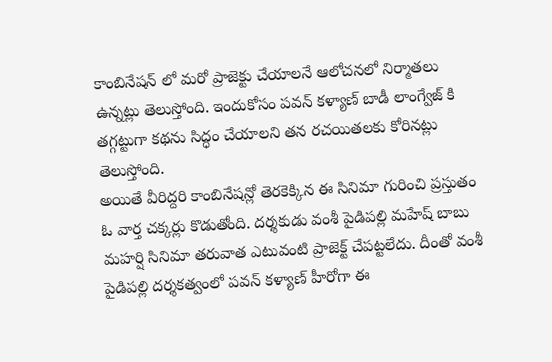కాంబినేషన్ లో మరో ప్రాజెక్టు చేయాలనే ఆలోచనలో నిర్మాతలు ఉన్నట్లు తెలుస్తోంది. ఇందుకోసం పవన్ కళ్యాణ్ బాడీ లాంగ్వేజ్ కి తగ్గట్టుగా కథను సిద్ధం చేయాలని తన రచయితలకు కోరినట్లు తెలుస్తోంది.
అయితే వీరిద్దరి కాంబినేషన్లో తెరకెక్కిన ఈ సినిమా గురించి ప్రస్తుతం ఓ వార్త చక్కర్లు కొడుతోంది. దర్శకుడు వంశీ పైడిపల్లి మహేష్ బాబు మహర్షి సినిమా తరువాత ఎటువంటి ప్రాజెక్ట్ చేపట్టలేదు. దీంతో వంశీ పైడిపల్లి దర్శకత్వంలో పవన్ కళ్యాణ్ హీరోగా ఈ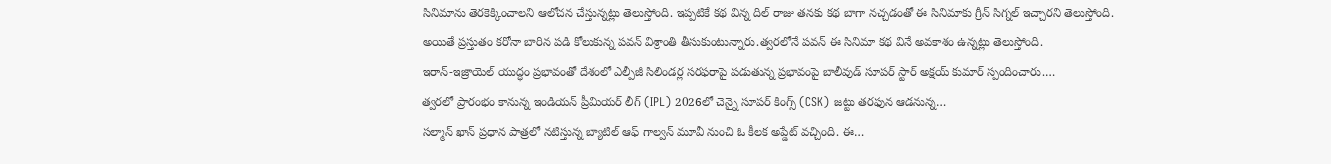సినిమాను తెరకెక్కించాలని ఆలోచన చేస్తున్నట్లు తెలుస్తోంది. ఇప్పటికే కథ విన్న దిల్ రాజు తనకు కథ బాగా నచ్చడంతో ఈ సినిమాకు గ్రీన్ సిగ్నల్ ఇచ్చారని తెలుస్తోంది. అయితే ప్రస్తుతం కరోనా బారిన పడి కోలుకున్న పవన్ విశ్రాంతి తీసుకుంటున్నారు.త్వరలోనే పవన్ ఈ సినిమా కథ వినే అవకాశం ఉన్నట్లు తెలుస్తోంది.
ఇరాన్-ఇజ్రాయెల్ యుద్ధం ప్రభావంతో దేశంలో ఎల్పీజీ సిలిండర్ల సరఫరాపై పడుతున్న ప్రభావంపై బాలీవుడ్ సూపర్ స్టార్ అక్షయ్ కుమార్ స్పందించారు.…
త్వరలో ప్రారంభం కానున్న ఇండియన్ ప్రీమియర్ లీగ్ (IPL) 2026లో చెన్నై సూపర్ కింగ్స్ (CSK) జట్టు తరఫున ఆడనున్న…
సల్మాన్ ఖాన్ ప్రధాన పాత్రలో నటిస్తున్న బ్యాటిల్ ఆఫ్ గాల్వన్ మూవీ నుంచి ఓ కీలక అప్డేట్ వచ్చింది. ఈ…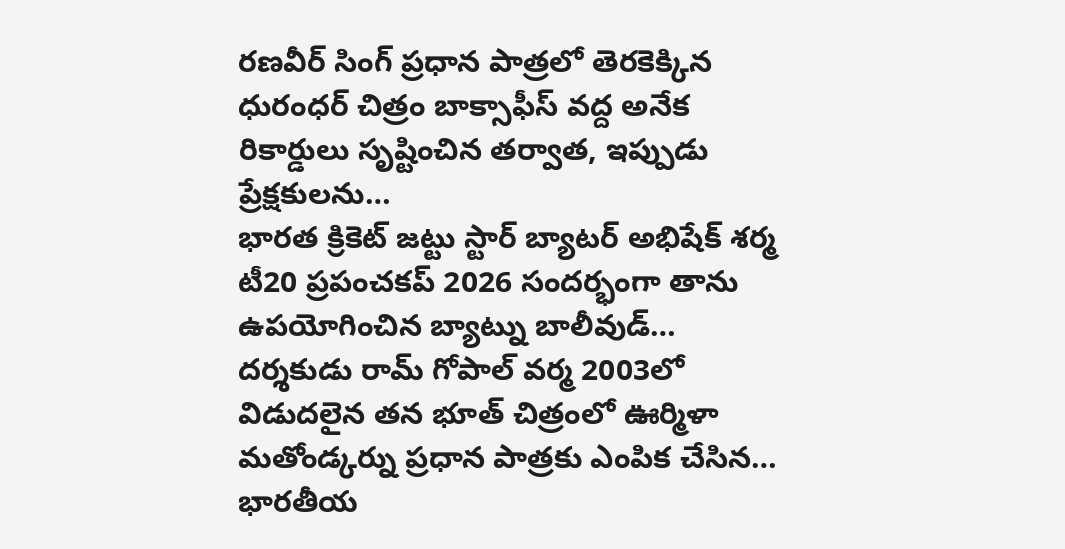రణవీర్ సింగ్ ప్రధాన పాత్రలో తెరకెక్కిన ధురంధర్ చిత్రం బాక్సాఫీస్ వద్ద అనేక రికార్డులు సృష్టించిన తర్వాత, ఇప్పుడు ప్రేక్షకులను…
భారత క్రికెట్ జట్టు స్టార్ బ్యాటర్ అభిషేక్ శర్మ టీ20 ప్రపంచకప్ 2026 సందర్భంగా తాను ఉపయోగించిన బ్యాట్ను బాలీవుడ్…
దర్శకుడు రామ్ గోపాల్ వర్మ 2003లో విడుదలైన తన భూత్ చిత్రంలో ఊర్మిళా మతోండ్కర్ను ప్రధాన పాత్రకు ఎంపిక చేసిన…
భారతీయ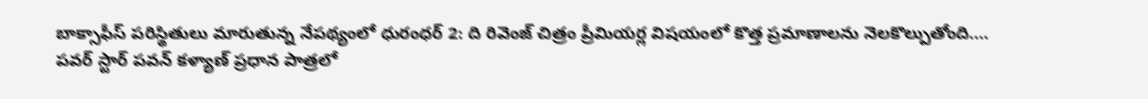బాక్సాఫీస్ పరిస్థితులు మారుతున్న నేపథ్యంలో ధురంధర్ 2: ది రివెంజ్ చిత్రం ప్రీమియర్ల విషయంలో కొత్త ప్రమాణాలను నెలకొల్పుతోంది.…
పవర్ స్టార్ పవన్ కళ్యాణ్ ప్రధాన పాత్రలో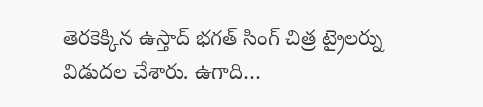తెరకెక్కిన ఉస్తాద్ భగత్ సింగ్ చిత్ర ట్రైలర్ను విడుదల చేశారు. ఉగాది…